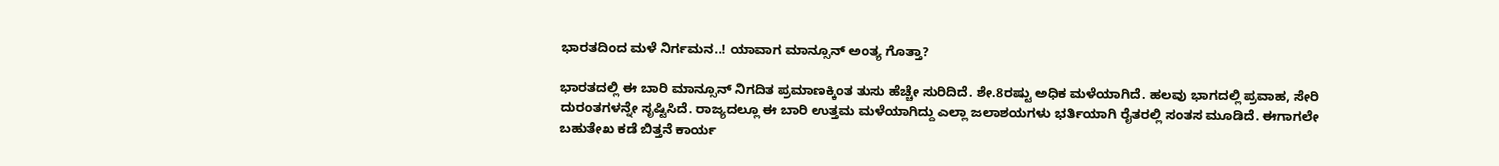ಭಾರತದಿಂದ ಮಳೆ ನಿರ್ಗಮನ..! ಯಾವಾಗ ಮಾನ್ಸೂನ್ ಅಂತ್ಯ ಗೊತ್ತಾ?

ಭಾರತದಲ್ಲಿ ಈ ಬಾರಿ ಮಾನ್ಸೂನ್ ನಿಗದಿತ ಪ್ರಮಾಣಕ್ಕಿಂತ ತುಸು ಹೆಚ್ಚೇ ಸುರಿದಿದೆ. ಶೇ.8ರಷ್ಟು ಅಧಿಕ ಮಳೆಯಾಗಿದೆ. ಹಲವು ಭಾಗದಲ್ಲಿ ಪ್ರವಾಹ, ಸೇರಿ ದುರಂತಗಳನ್ನೇ ಸೃಷ್ಟಿಸಿದೆ. ರಾಜ್ಯದಲ್ಲೂ ಈ ಬಾರಿ ಉತ್ತಮ ಮಳೆಯಾಗಿದ್ದು ಎಲ್ಲಾ ಜಲಾಶಯಗಳು ಭರ್ತಿಯಾಗಿ ರೈತರಲ್ಲಿ ಸಂತಸ ಮೂಡಿದೆ. ಈಗಾಗಲೇ ಬಹುತೇಖ ಕಡೆ ಬಿತ್ತನೆ ಕಾರ್ಯ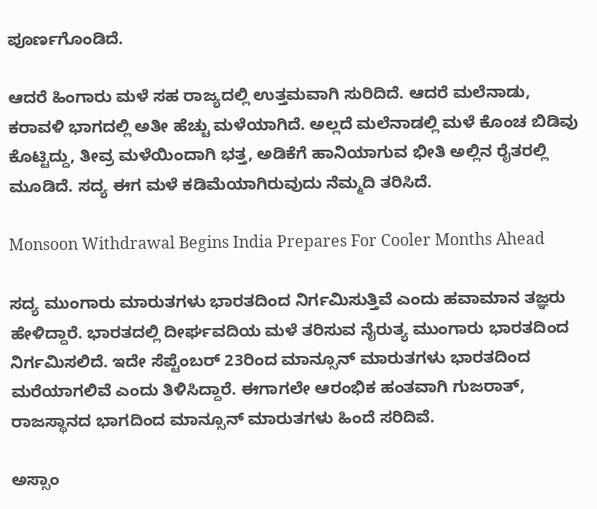ಪೂರ್ಣಗೊಂಡಿದೆ.

ಆದರೆ ಹಿಂಗಾರು ಮಳೆ ಸಹ ರಾಜ್ಯದಲ್ಲಿ ಉತ್ತಮವಾಗಿ ಸುರಿದಿದೆ. ಆದರೆ ಮಲೆನಾಡು, ಕರಾವಳಿ ಭಾಗದಲ್ಲಿ ಅತೀ ಹೆಚ್ಚು ಮಳೆಯಾಗಿದೆ. ಅಲ್ಲದೆ ಮಲೆನಾಡಲ್ಲಿ ಮಳೆ ಕೊಂಚ ಬಿಡಿವು ಕೊಟ್ಟಿದ್ದು, ತೀವ್ರ ಮಳೆಯಿಂದಾಗಿ ಭತ್ತ, ಅಡಿಕೆಗೆ ಹಾನಿಯಾಗುವ ಭೀತಿ ಅಲ್ಲಿನ ರೈತರಲ್ಲಿ ಮೂಡಿದೆ. ಸದ್ಯ ಈಗ ಮಳೆ ಕಡಿಮೆಯಾಗಿರುವುದು ನೆಮ್ಮದಿ ತರಿಸಿದೆ.

Monsoon Withdrawal Begins India Prepares For Cooler Months Ahead

ಸದ್ಯ ಮುಂಗಾರು ಮಾರುತಗಳು ಭಾರತದಿಂದ ನಿರ್ಗಮಿಸುತ್ತಿವೆ ಎಂದು ಹವಾಮಾನ ತಜ್ಞರು ಹೇಳಿದ್ದಾರೆ. ಭಾರತದಲ್ಲಿ ದೀರ್ಘವದಿಯ ಮಳೆ ತರಿಸುವ ನೈರುತ್ಯ ಮುಂಗಾರು ಭಾರತದಿಂದ ನಿರ್ಗಮಿಸಲಿದೆ. ಇದೇ ಸೆಪ್ಟೆಂಬರ್ 23ರಿಂದ ಮಾನ್ಸೂನ್ ಮಾರುತಗಳು ಭಾರತದಿಂದ ಮರೆಯಾಗಲಿವೆ ಎಂದು ತಿಳಿಸಿದ್ದಾರೆ. ಈಗಾಗಲೇ ಆರಂಭಿಕ ಹಂತವಾಗಿ ಗುಜರಾತ್, ರಾಜಸ್ಥಾನದ ಭಾಗದಿಂದ ಮಾನ್ಸೂನ್ ಮಾರುತಗಳು ಹಿಂದೆ ಸರಿದಿವೆ.

ಅಸ್ಸಾಂ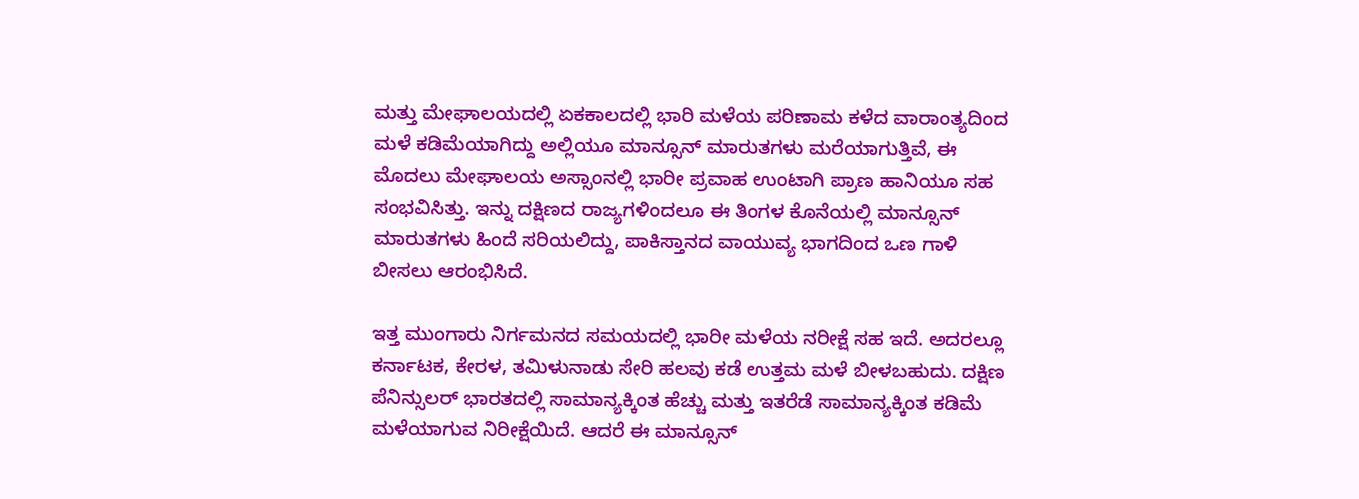ಮತ್ತು ಮೇಘಾಲಯದಲ್ಲಿ ಏಕಕಾಲದಲ್ಲಿ ಭಾರಿ ಮಳೆಯ ಪರಿಣಾಮ ಕಳೆದ ವಾರಾಂತ್ಯದಿಂದ ಮಳೆ ಕಡಿಮೆಯಾಗಿದ್ದು ಅಲ್ಲಿಯೂ ಮಾನ್ಸೂನ್ ಮಾರುತಗಳು ಮರೆಯಾಗುತ್ತಿವೆ, ಈ ಮೊದಲು ಮೇಘಾಲಯ ಅಸ್ಸಾಂನಲ್ಲಿ ಭಾರೀ ಪ್ರವಾಹ ಉಂಟಾಗಿ ಪ್ರಾಣ ಹಾನಿಯೂ ಸಹ ಸಂಭವಿಸಿತ್ತು. ಇನ್ನು ದಕ್ಷಿಣದ ರಾಜ್ಯಗಳಿಂದಲೂ ಈ ತಿಂಗಳ ಕೊನೆಯಲ್ಲಿ ಮಾನ್ಸೂನ್ ಮಾರುತಗಳು ಹಿಂದೆ ಸರಿಯಲಿದ್ದು, ಪಾಕಿಸ್ತಾನದ ವಾಯುವ್ಯ ಭಾಗದಿಂದ ಒಣ ಗಾಳಿ ಬೀಸಲು ಆರಂಭಿಸಿದೆ.

ಇತ್ತ ಮುಂಗಾರು ನಿರ್ಗಮನದ ಸಮಯದಲ್ಲಿ ಭಾರೀ ಮಳೆಯ ನರೀಕ್ಷೆ ಸಹ ಇದೆ. ಅದರಲ್ಲೂ ಕರ್ನಾಟಕ, ಕೇರಳ, ತಮಿಳುನಾಡು ಸೇರಿ ಹಲವು ಕಡೆ ಉತ್ತಮ ಮಳೆ ಬೀಳಬಹುದು. ದಕ್ಷಿಣ ಪೆನಿನ್ಸುಲರ್ ಭಾರತದಲ್ಲಿ ಸಾಮಾನ್ಯಕ್ಕಿಂತ ಹೆಚ್ಚು ಮತ್ತು ಇತರೆಡೆ ಸಾಮಾನ್ಯಕ್ಕಿಂತ ಕಡಿಮೆ ಮಳೆಯಾಗುವ ನಿರೀಕ್ಷೆಯಿದೆ. ಆದರೆ ಈ ಮಾನ್ಸೂನ್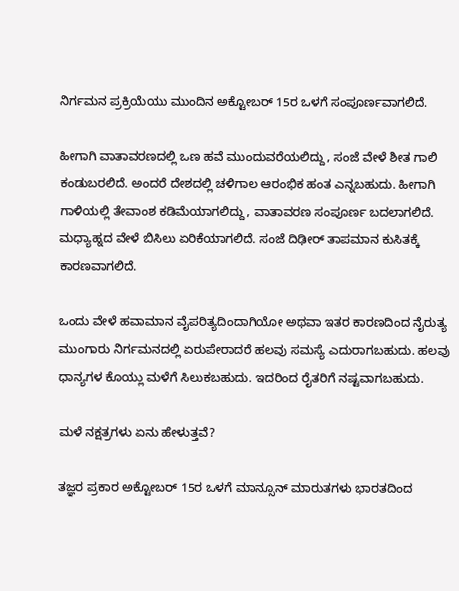ನಿರ್ಗಮನ ಪ್ರಕ್ರಿಯೆಯು ಮುಂದಿನ ಅಕ್ಟೋಬರ್ 15ರ ಒಳಗೆ ಸಂಪೂರ್ಣವಾಗಲಿದೆ.

ಹೀಗಾಗಿ ವಾತಾವರಣದಲ್ಲಿ ಒಣ ಹವೆ ಮುಂದುವರೆಯಲಿದ್ದು, ಸಂಜೆ ವೇಳೆ ಶೀತ ಗಾಲಿ ಕಂಡುಬರಲಿದೆ. ಅಂದರೆ ದೇಶದಲ್ಲಿ ಚಳಿಗಾಲ ಆರಂಭಿಕ ಹಂತ ಎನ್ನಬಹುದು. ಹೀಗಾಗಿ ಗಾಳಿಯಲ್ಲಿ ತೇವಾಂಶ ಕಡಿಮೆಯಾಗಲಿದ್ದು, ವಾತಾವರಣ ಸಂಪೂರ್ಣ ಬದಲಾಗಲಿದೆ. ಮಧ್ಯಾಹ್ನದ ವೇಳೆ ಬಿಸಿಲು ಏರಿಕೆಯಾಗಲಿದೆ. ಸಂಜೆ ದಿಢೀರ್ ತಾಪಮಾನ ಕುಸಿತಕ್ಕೆ ಕಾರಣವಾಗಲಿದೆ.

ಒಂದು ವೇಳೆ ಹವಾಮಾನ ವೈಪರಿತ್ಯದಿಂದಾಗಿಯೋ ಅಥವಾ ಇತರ ಕಾರಣದಿಂದ ನೈರುತ್ಯ ಮುಂಗಾರು ನಿರ್ಗಮನದಲ್ಲಿ ಏರುಪೇರಾದರೆ ಹಲವು ಸಮಸ್ಯೆ ಎದುರಾಗಬಹುದು. ಹಲವು ಧಾನ್ಯಗಳ ಕೊಯ್ಲು ಮಳೆಗೆ ಸಿಲುಕಬಹುದು. ಇದರಿಂದ ರೈತರಿಗೆ ನಷ್ಟವಾಗಬಹುದು.

ಮಳೆ ನಕ್ಷತ್ರಗಳು ಏನು ಹೇಳುತ್ತವೆ?

ತಜ್ಞರ ಪ್ರಕಾರ ಅಕ್ಟೋಬರ್ 15ರ ಒಳಗೆ ಮಾನ್ಸೂನ್ ಮಾರುತಗಳು ಭಾರತದಿಂದ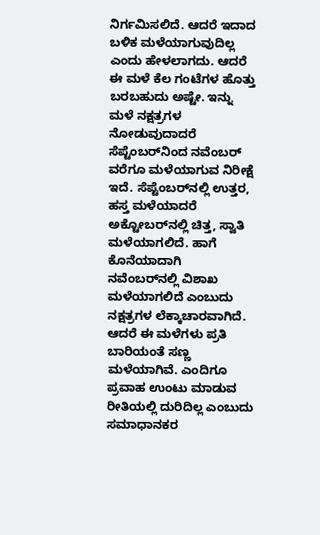ನಿರ್ಗಮಿಸಲಿದೆ. ಆದರೆ ಇದಾದ ಬಳಿಕ ಮಳೆಯಾಗುವುದಿಲ್ಲ ಎಂದು ಹೇಳಲಾಗದು. ಆದರೆ ಈ ಮಳೆ ಕೆಲ ಗಂಟೆಗಳ ಹೊತ್ತು ಬರಬಹುದು ಅಷ್ಟೇ. ಇನ್ನು ಮಳೆ ನಕ್ಷತ್ರಗಳ ನೋಡುವುದಾದರೆ ಸೆಪ್ಟೆಂಬರ್‌ನಿಂದ ನವೆಂಬರ್‌ ವರೆಗೂ ಮಳೆಯಾಗುವ ನಿರೀಕ್ಷೆ ಇದೆ. ಸೆಪ್ಟೆಂಬರ್‌ನಲ್ಲಿ ಉತ್ತರ, ಹಸ್ತ ಮಳೆಯಾದರೆ ಅಕ್ಟೋಬರ್‌ನಲ್ಲಿ ಚಿತ್ತ, ಸ್ವಾತಿ ಮಳೆಯಾಗಲಿದೆ. ಹಾಗೆ ಕೊನೆಯಾದಾಗಿ ನವೆಂಬರ್‌ನಲ್ಲಿ ವಿಶಾಖ ಮಳೆಯಾಗಲಿದೆ ಎಂಬುದು ನಕ್ಷತ್ರಗಳ ಲೆಕ್ಕಾಚಾರವಾಗಿದೆ. ಆದರೆ ಈ ಮಳೆಗಳು ಪ್ರತಿ ಬಾರಿಯಂತೆ ಸಣ್ಣ ಮಳೆಯಾಗಿವೆ. ಎಂದಿಗೂ ಪ್ರವಾಹ ಉಂಟು ಮಾಡುವ ರೀತಿಯಲ್ಲಿ ದುರಿದಿಲ್ಲ ಎಂಬುದು ಸಮಾಧಾನಕರ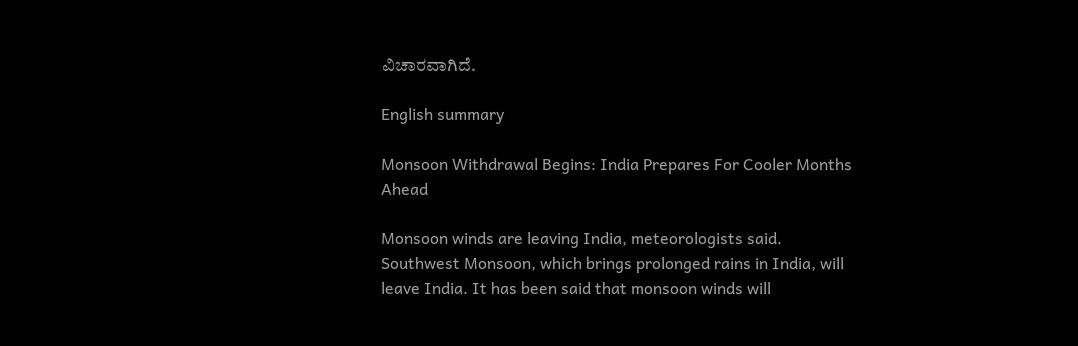ವಿಚಾರವಾಗಿದೆ.

English summary

Monsoon Withdrawal Begins: India Prepares For Cooler Months Ahead

Monsoon winds are leaving India, meteorologists said. Southwest Monsoon, which brings prolonged rains in India, will leave India. It has been said that monsoon winds will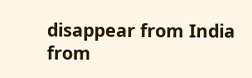disappear from India from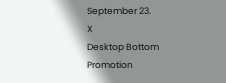September 23.
X
Desktop Bottom Promotion